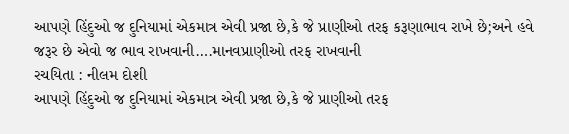આપણે હિંદુઓ જ દુનિયામાં એકમાત્ર એવી પ્રજા છે,કે જે પ્રાણીઓ તરફ કરૂણાભાવ રાખે છે;અને હવે જરૂર છે એવો જ ભાવ રાખવાની….માનવપ્રાણીઓ તરફ રાખવાની
રચયિતા : નીલમ દોશી
આપણે હિંદુઓ જ દુનિયામાં એકમાત્ર એવી પ્રજા છે,કે જે પ્રાણીઓ તરફ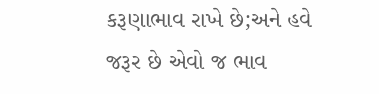કરૂણાભાવ રાખે છે;અને હવે જરૂર છે એવો જ ભાવ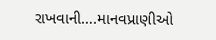રાખવાની….માનવપ્રાણીઓ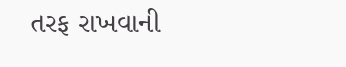તરફ રાખવાની